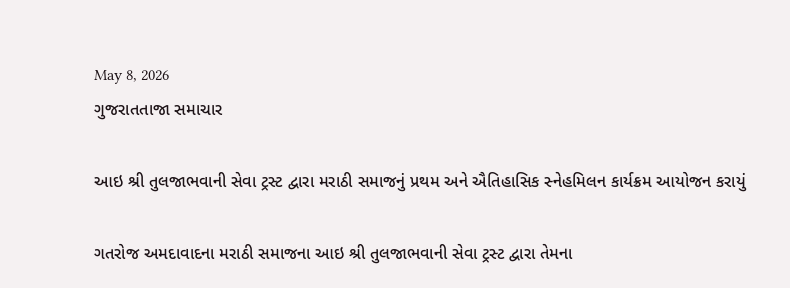May 8, 2026
ગુજરાતતાજા સમાચાર

આઇ શ્રી તુલજાભવાની સેવા ટ્રસ્ટ દ્વારા મરાઠી સમાજનું પ્રથમ અને ઐતિહાસિક સ્નેહમિલન કાર્યક્રમ આયોજન કરાયું

ગતરોજ અમદાવાદના મરાઠી સમાજના આઇ શ્રી તુલજાભવાની સેવા ટ્રસ્ટ દ્વારા તેમના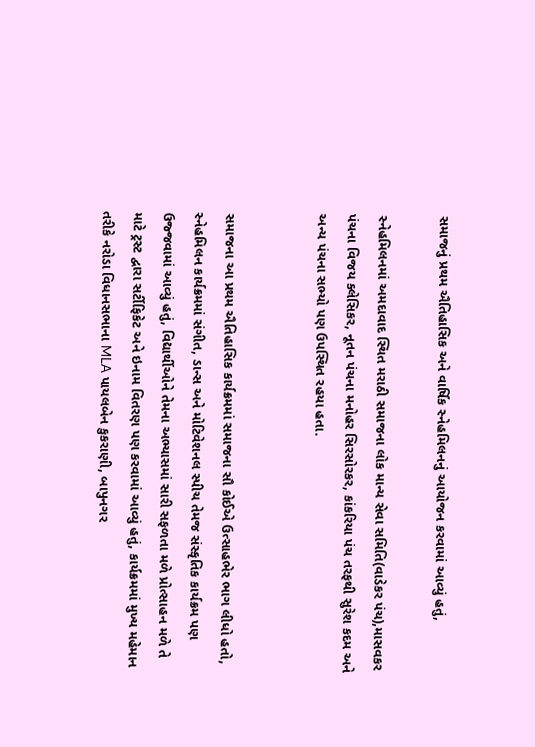સમાજનું પ્રથમ ઐતિહાસિક અને વાર્ષિક સ્નેહમિલનનું આયોજન કરવામાં આવ્યું હતું,

સ્નેહમિલનમાં અમદાવાદ સ્થિત મરાઠી સમાજના લોક માન્ય સેવા સમિતિ(વાડેકર પંચ),માસવકર પંચના વિજય ક્લેસિકર, નૂતન પંચના મનોહર સિરસોરકર, કાંકરિયા પંચ તરફથી સુરેશ કદમ અને અન્ય પંચના સભ્યો પણ ઉપસ્થિત રહયા હતા.


સમાજના આ પ્રથમ ઐતિહાસિક કાર્યક્રમમાં સમાજના સૌ કોઈએ ઉત્સાહભેર ભાગ લીધો હતો, સ્નેહમિલન કાર્યક્રમમાં સંગીત, ડાન્સ અને મોટિવેશનલ સ્પીચ તેમજ સંસ્કૃતિક કાર્યક્રમ પણ ઉજ્જવામાં આવ્યું હતું, વિદ્યાર્થીઓને તેમના અભ્યાસમાં સારી સફળતા મળે પ્રોત્સાહન મળે તે માટે ટ્રસ્ટ દ્વારા સર્ટીફિકેટ અને ઇનામ વિતરણ પણ કરવામાં આવ્યું હતું, કાર્યક્રમમાં મુખ્ય મહેમાન તરીકે નરોડા વિધાનસભાના MLA પાયલબેન કુકરાણી, બાપુનગર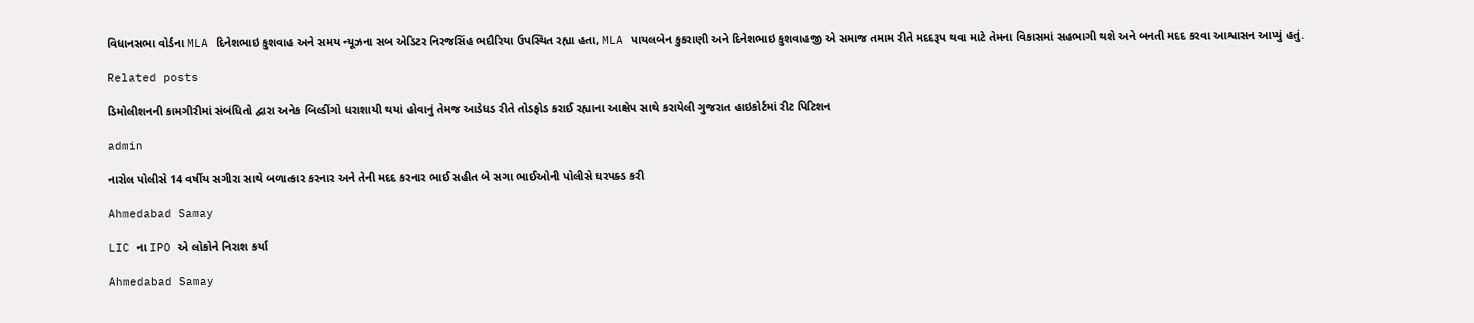વિધાનસભા વોર્ડના MLA દિનેશભાઇ કુશવાહ અને સમય ન્યૂઝના સબ એડિટર નિરજસિંહ ભદૌરિયા ઉપસ્થિત રહ્યા હતા, MLA પાયલબેન કુકરાણી અને દિનેશભાઇ કુશવાહજી એ સમાજ તમામ રીતે મદદરૂપ થવા માટે તેમના વિકાસમાં સહભાગી થશે અને બનતી મદદ કરવા આશ્વાસન આપ્યું હતું.

Related posts

ડિમોલીશનની કામગીરીમાં સંબંધિતો દ્વારા અનેક બિલ્ડીંગો ધરાશાયી થયાં હોવાનું તેમજ આડેધડ રીતે તોડફોડ કરાઈ રહ્યાના આક્ષેપ સાથે કરાયેલી ગુજરાત હાઇકોર્ટમાં રીટ પિટિશન

admin

નારોલ પોલીસે 14 વર્ષીય સગીરા સાથે બળાત્કાર કરનાર અને તેની મદદ કરનાર ભાઈ સહીત બે સગા ભાઈઓની પોલીસે ઘરપક્ડ કરી

Ahmedabad Samay

LIC ના IPO એ લોકોને નિરાશ કર્યા

Ahmedabad Samay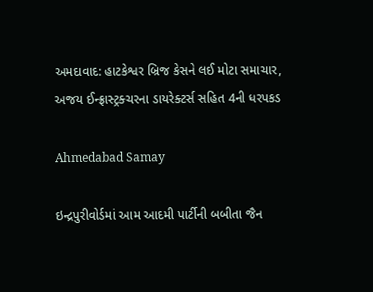અમદાવાદ: હાટકેશ્વર બ્રિજ કેસને લઈ મોટા સમાચાર, અજય ઈન્ફ્રાસ્ટ્રક્ચરના ડાયરેક્ટર્સ સહિત 4ની ધરપકડ

Ahmedabad Samay

ઇન્દ્રપુરીવોર્ડમાં આમ આદમી પાર્ટીની બબીતા જૈન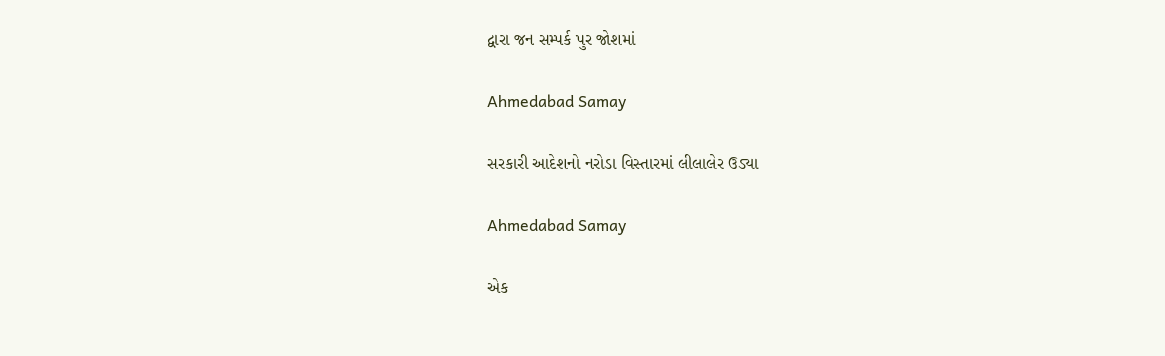દ્વારા જન સમ્પર્ક પુર જોશમાં

Ahmedabad Samay

સરકારી આદેશનો નરોડા વિસ્તારમાં લીલાલેર ઉડ્યા

Ahmedabad Samay

એક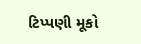ટિપ્પણી મૂકો